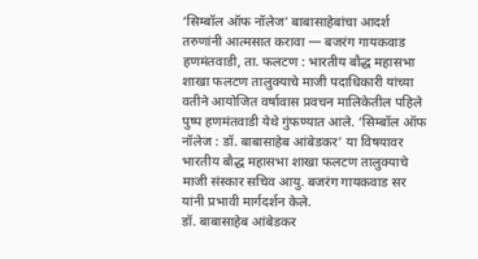‘सिम्बॉल ऑफ नॉलेज’ बाबासाहेबांचा आदर्श तरुणांनी आत्मसात करावा — बजरंग गायकवाड
हणमंतवाडी, ता. फलटण : भारतीय बौद्ध महासभा शाखा फलटण तालुक्याचे माजी पदाधिकारी यांच्या वतीने आयोजित वर्षावास प्रवचन मालिकेतील पहिले पुष्प हणमंतवाडी येथे गुंफण्यात आले. ‘सिम्बॉल ऑफ नॉलेज : डॉ. बाबासाहेब आंबेडकर’ या विषयावर भारतीय बौद्ध महासभा शाखा फलटण तालुक्याचे माजी संस्कार सचिव आयु. बजरंग गायकवाड सर यांनी प्रभावी मार्गदर्शन केले.
डॉ. बाबासाहेब आंबेडकर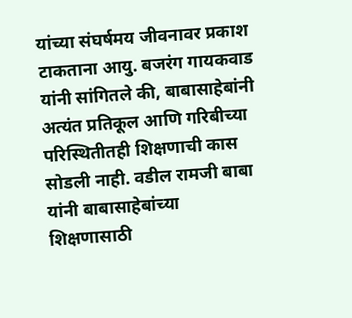यांच्या संघर्षमय जीवनावर प्रकाश टाकताना आयु. बजरंग गायकवाड यांनी सांगितले की, बाबासाहेबांनी अत्यंत प्रतिकूल आणि गरिबीच्या परिस्थितीतही शिक्षणाची कास सोडली नाही. वडील रामजी बाबा यांनी बाबासाहेबांच्या शिक्षणासाठी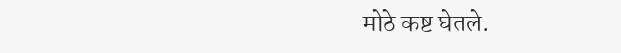मोठे कष्ट घेतले.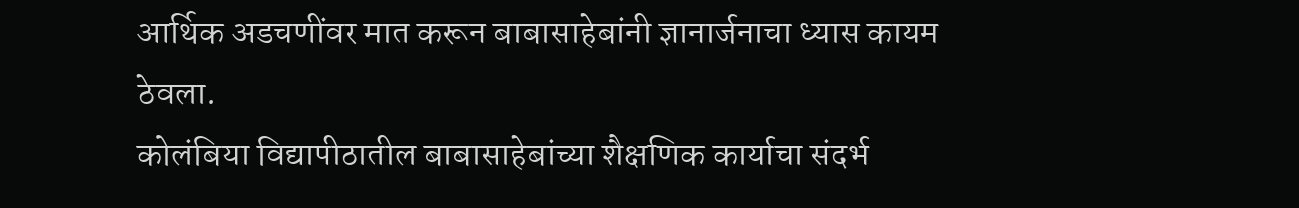आर्थिक अडचणींवर मात करून बाबासाहेबांनी ज्ञानार्जनाचा ध्यास कायम ठेवला.
कोलंबिया विद्यापीठातील बाबासाहेबांच्या शैक्षणिक कार्याचा संदर्भ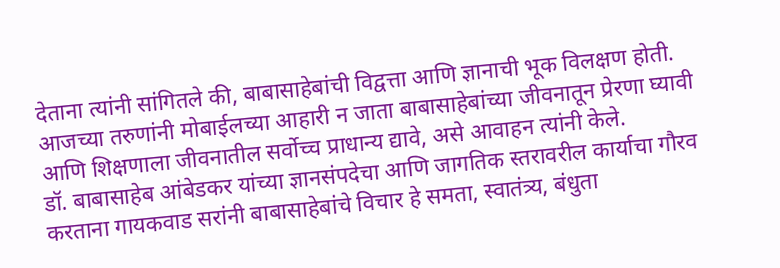देताना त्यांनी सांगितले की, बाबासाहेबांची विद्वत्ता आणि ज्ञानाची भूक विलक्षण होती. आजच्या तरुणांनी मोबाईलच्या आहारी न जाता बाबासाहेबांच्या जीवनातून प्रेरणा घ्यावी आणि शिक्षणाला जीवनातील सर्वोच्च प्राधान्य द्यावे, असे आवाहन त्यांनी केले.
डॉ. बाबासाहेब आंबेडकर यांच्या ज्ञानसंपदेचा आणि जागतिक स्तरावरील कार्याचा गौरव करताना गायकवाड सरांनी बाबासाहेबांचे विचार हे समता, स्वातंत्र्य, बंधुता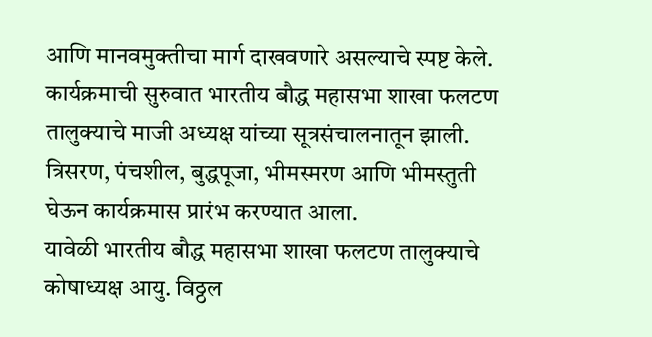आणि मानवमुक्तीचा मार्ग दाखवणारे असल्याचे स्पष्ट केले.
कार्यक्रमाची सुरुवात भारतीय बौद्ध महासभा शाखा फलटण तालुक्याचे माजी अध्यक्ष यांच्या सूत्रसंचालनातून झाली. त्रिसरण, पंचशील, बुद्धपूजा, भीमस्मरण आणि भीमस्तुती घेऊन कार्यक्रमास प्रारंभ करण्यात आला.
यावेळी भारतीय बौद्ध महासभा शाखा फलटण तालुक्याचे कोषाध्यक्ष आयु. विठ्ठल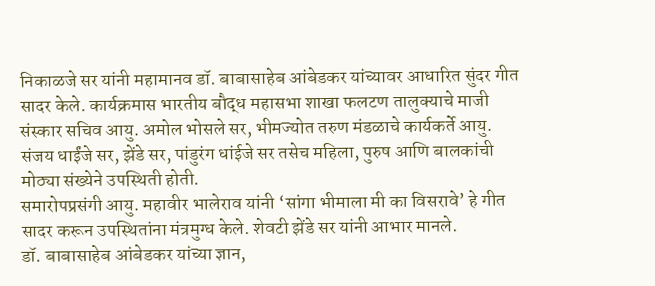निकाळजे सर यांनी महामानव डॉ. बाबासाहेब आंबेडकर यांच्यावर आधारित सुंदर गीत सादर केले. कार्यक्रमास भारतीय बौद्ध महासभा शाखा फलटण तालुक्याचे माजी संस्कार सचिव आयु. अमोल भोसले सर, भीमज्योत तरुण मंडळाचे कार्यकर्ते आयु. संजय धाईंजे सर, झेंडे सर, पांडुरंग धांईजे सर तसेच महिला, पुरुष आणि बालकांची मोठ्या संख्येने उपस्थिती होती.
समारोपप्रसंगी आयु. महावीर भालेराव यांनी ‘सांगा भीमाला मी का विसरावे’ हे गीत सादर करून उपस्थितांना मंत्रमुग्ध केले. शेवटी झेंडे सर यांनी आभार मानले.
डॉ. बाबासाहेब आंबेडकर यांच्या ज्ञान,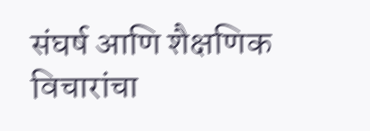संघर्ष आणि शैक्षणिक विचारांचा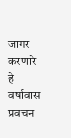जागर करणारे हे वर्षावास प्रवचन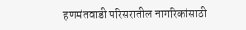हणमंतवाडी परिसरातील नागरिकांसाठी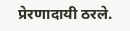प्रेरणादायी ठरले.